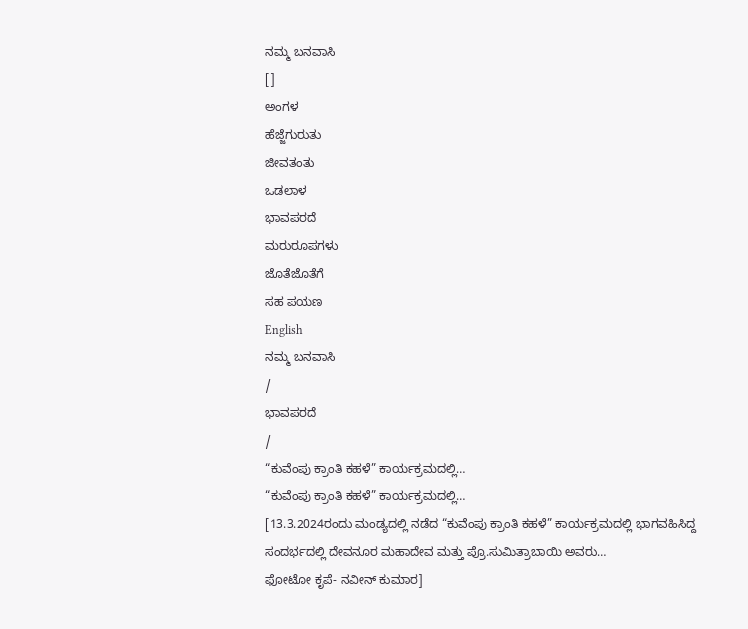ನಮ್ಮ ಬನವಾಸಿ
[]
ಅಂಗಳ
ಹೆಜ್ಜೆಗುರುತು
ಜೀವತಂತು
ಒಡಲಾಳ
ಭಾವಪರದೆ
ಮರುರೂಪಗಳು
ಜೊತೆಜೊತೆಗೆ
ಸಹ ಪಯಣ
English
ನಮ್ಮ ಬನವಾಸಿ
/
ಭಾವಪರದೆ
/
“ಕುವೆಂಪು ಕ್ರಾಂತಿ ಕಹಳೆ” ಕಾರ್ಯಕ್ರಮದಲ್ಲಿ…
“ಕುವೆಂಪು ಕ್ರಾಂತಿ ಕಹಳೆ” ಕಾರ್ಯಕ್ರಮದಲ್ಲಿ…
[13.3.2024ರಂದು ಮಂಡ್ಯದಲ್ಲಿ ನಡೆದ “ಕುವೆಂಪು ಕ್ರಾಂತಿ ಕಹಳೆ” ಕಾರ್ಯಕ್ರಮದಲ್ಲಿ ಭಾಗವಹಿಸಿದ್ದ ಸಂದರ್ಭದಲ್ಲಿ ದೇವನೂರ ಮಹಾದೇವ ಮತ್ತು ಪ್ರೊ.ಸುಮಿತ್ರಾಬಾಯಿ ಅವರು…
ಫೋಟೋ ಕೃಪೆ- ನವೀನ್ ಕುಮಾರ]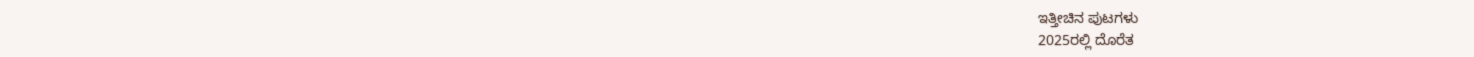ಇತ್ತೀಚಿನ ಪುಟಗಳು
2025ರಲ್ಲಿ ದೊರೆತ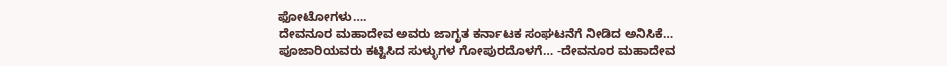ಫೋಟೋಗಳು….
ದೇವನೂರ ಮಹಾದೇವ ಅವರು ಜಾಗೃತ ಕರ್ನಾಟಕ ಸಂಘಟನೆಗೆ ನೀಡಿದ ಅನಿಸಿಕೆ…
ಪೂಜಾರಿಯವರು ಕಟ್ಟಿಸಿದ ಸುಳ್ಳುಗಳ ಗೋಪುರದೊಳಗೆ… -ದೇವನೂರ ಮಹಾದೇವ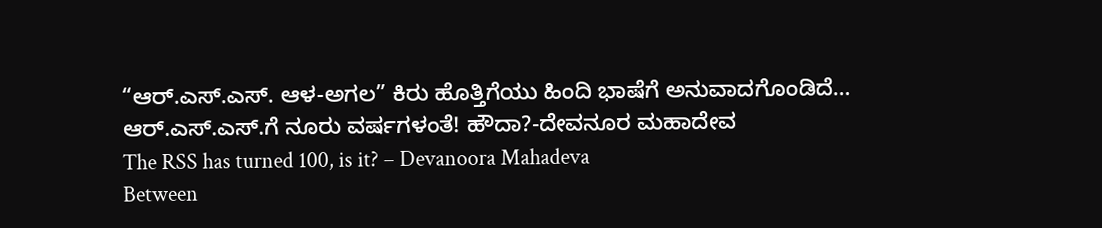“ಆರ್.ಎಸ್.ಎಸ್. ಆಳ-ಅಗಲ” ಕಿರು ಹೊತ್ತಿಗೆಯು ಹಿಂದಿ ಭಾಷೆಗೆ ಅನುವಾದಗೊಂಡಿದೆ…
ಆರ್.ಎಸ್.ಎಸ್.ಗೆ ನೂರು ವರ್ಷಗಳಂತೆ! ಹೌದಾ?-ದೇವನೂರ ಮಹಾದೇವ
The RSS has turned 100, is it? – Devanoora Mahadeva
Between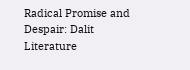Radical Promise and Despair: Dalit Literature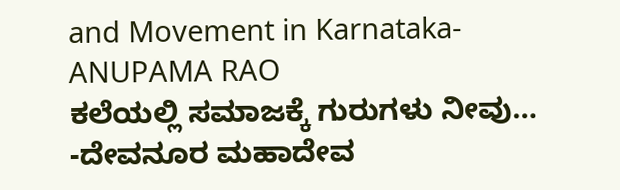and Movement in Karnataka-ANUPAMA RAO
ಕಲೆಯಲ್ಲಿ ಸಮಾಜಕ್ಕೆ ಗುರುಗಳು ನೀವು… -ದೇವನೂರ ಮಹಾದೇವ